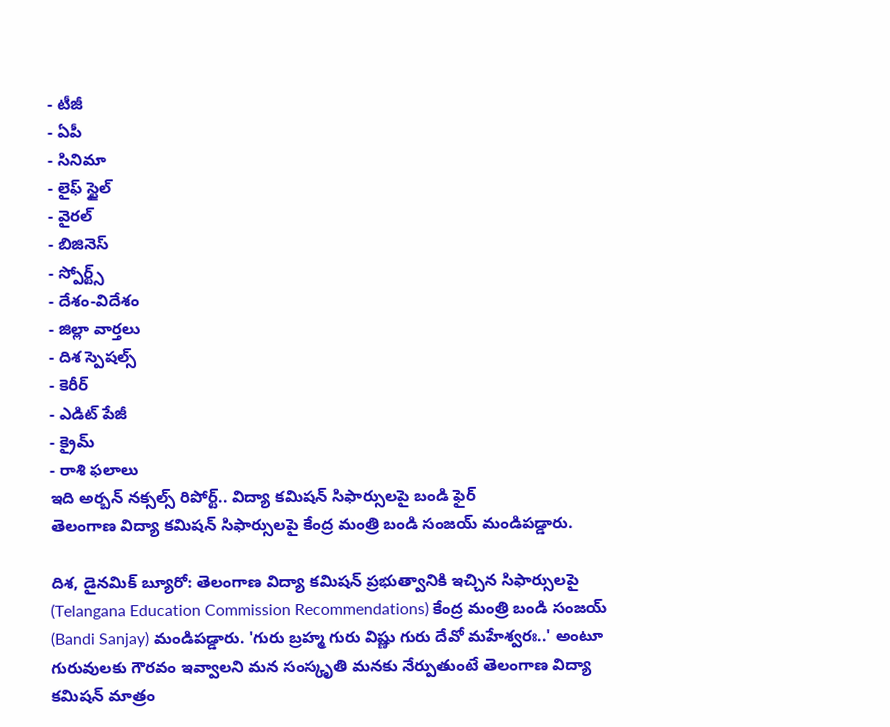- టీజీ
- ఏపీ
- సినిమా
- లైఫ్ స్టైల్
- వైరల్
- బిజినెస్
- స్పోర్ట్స్
- దేశం-విదేశం
- జిల్లా వార్తలు
- దిశ స్పెషల్స్
- కెరీర్
- ఎడిట్ పేజీ
- క్రైమ్
- రాశి ఫలాలు
ఇది అర్బన్ నక్సల్స్ రిపోర్ట్.. విద్యా కమిషన్ సిఫార్సులపై బండి ఫైర్
తెలంగాణ విద్యా కమిషన్ సిఫార్సులపై కేంద్ర మంత్రి బండి సంజయ్ మండిపడ్డారు.

దిశ, డైనమిక్ బ్యూరో: తెలంగాణ విద్యా కమిషన్ ప్రభుత్వానికి ఇచ్చిన సిఫార్సులపై (Telangana Education Commission Recommendations) కేంద్ర మంత్రి బండి సంజయ్ (Bandi Sanjay) మండిపడ్డారు. 'గురు బ్రహ్మ గురు విష్ణు గురు దేవో మహేశ్వరః..' అంటూ గురువులకు గౌరవం ఇవ్వాలని మన సంస్కృతి మనకు నేర్పుతుంటే తెలంగాణ విద్యా కమిషన్ మాత్రం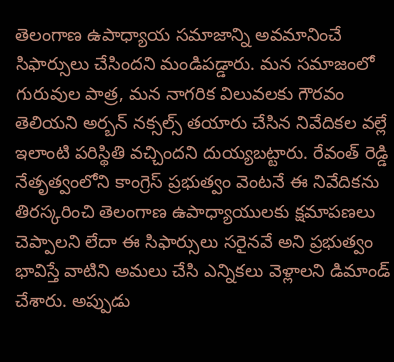తెలంగాణ ఉపాధ్యాయ సమాజాన్ని అవమానించే సిఫార్సులు చేసిందని మండిపడ్డారు. మన సమాజంలో గురువుల పాత్ర, మన నాగరిక విలువలకు గౌరవం తెలియని అర్బన్ నక్సల్స్ తయారు చేసిన నివేదికల వల్లే ఇలాంటి పరిస్థితి వచ్చిందని దుయ్యబట్టారు. రేవంత్ రెడ్డి నేతృత్వంలోని కాంగ్రెస్ ప్రభుత్వం వెంటనే ఈ నివేదికను తిరస్కరించి తెలంగాణ ఉపాధ్యాయులకు క్షమాపణలు చెప్పాలని లేదా ఈ సిఫార్సులు సరైనవే అని ప్రభుత్వం భావిస్తే వాటిని అమలు చేసి ఎన్నికలు వెళ్లాలని డిమాండ్ చేశారు. అప్పుడు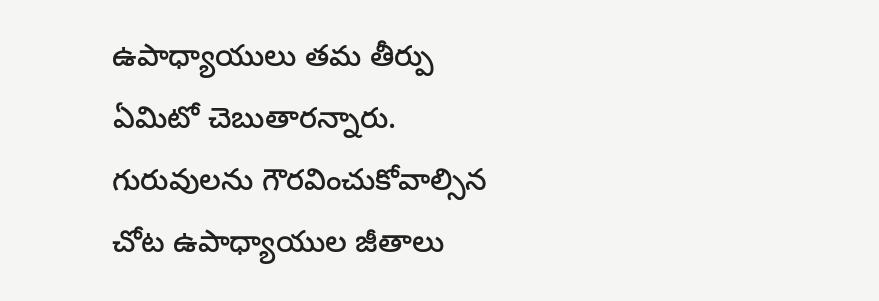ఉపాధ్యాయులు తమ తీర్పు ఏమిటో చెబుతారన్నారు. గురువులను గౌరవించుకోవాల్సిన చోట ఉపాధ్యాయుల జీతాలు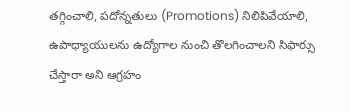తగ్గించాలి, పదోన్నతులు (Promotions) నిలిపివేయాలి, ఉపాధ్యాయులను ఉద్యోగాల నుంచి తొలగించాలని సిఫార్సు చేస్తారా అని ఆగ్రహం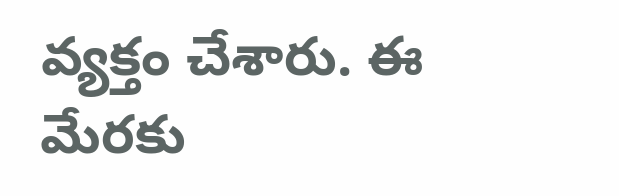వ్యక్తం చేశారు. ఈ మేరకు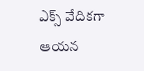ఎక్స్ వేదికగా ఆయన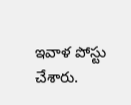ఇవాళ పోస్టు చేశారు.